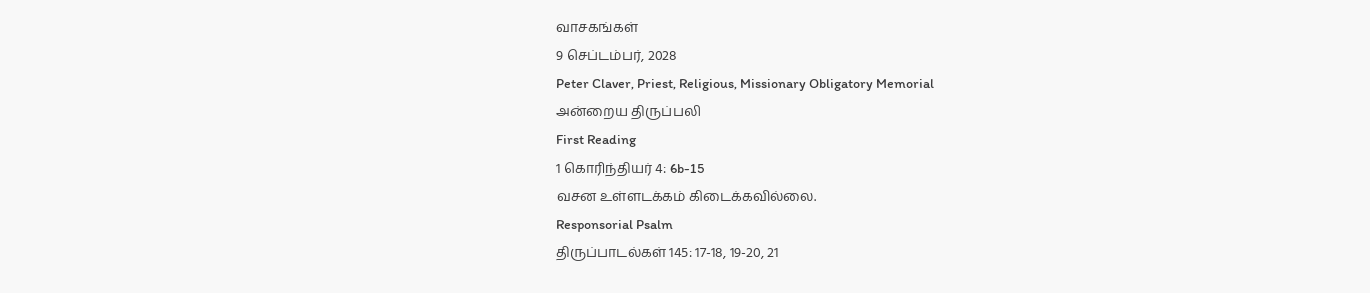வாசகங்கள்
9 செப்டம்பர், 2028
Peter Claver, Priest, Religious, Missionary Obligatory Memorial
அன்றைய திருப்பலி
First Reading
1 கொரிந்தியர் 4: 6b-15
வசன உள்ளடக்கம் கிடைக்கவில்லை.
Responsorial Psalm
திருப்பாடல்கள் 145: 17-18, 19-20, 21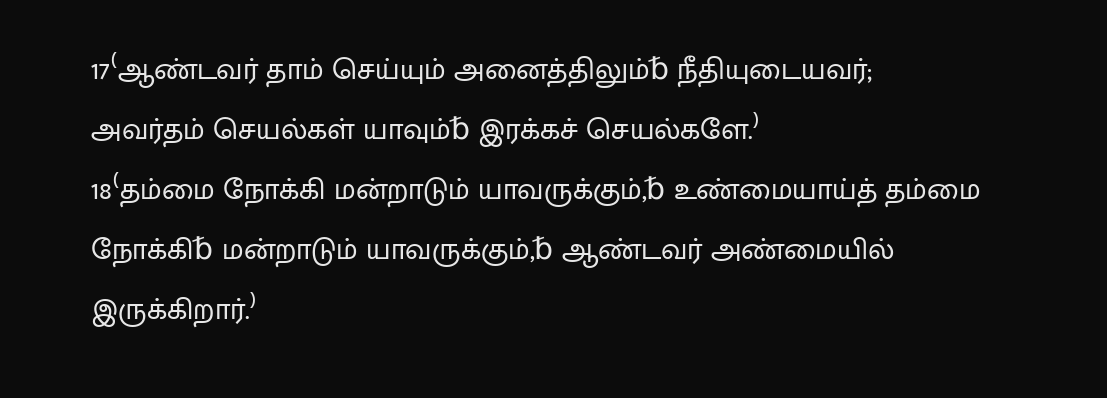17⁽ஆண்டவர் தாம் செய்யும் அனைத்திலும்␢ நீதியுடையவர்; அவர்தம் செயல்கள் யாவும்␢ இரக்கச் செயல்களே.⁾
18⁽தம்மை நோக்கி மன்றாடும் யாவருக்கும்,␢ உண்மையாய்த் தம்மை நோக்கி␢ மன்றாடும் யாவருக்கும்,␢ ஆண்டவர் அண்மையில் இருக்கிறார்.⁾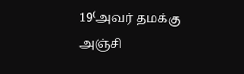19⁽அவர் தமக்கு அஞ்சி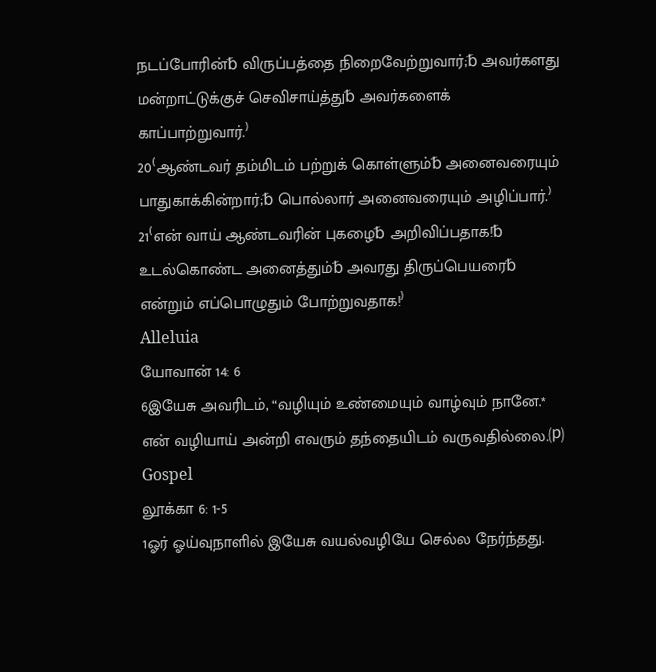நடப்போரின்␢ விருப்பத்தை நிறைவேற்றுவார்;␢ அவர்களது மன்றாட்டுக்குச் செவிசாய்த்து␢ அவர்களைக் காப்பாற்றுவார்.⁾
20⁽ஆண்டவர் தம்மிடம் பற்றுக் கொள்ளும்␢ அனைவரையும் பாதுகாக்கின்றார்;␢ பொல்லார் அனைவரையும் அழிப்பார்.⁾
21⁽என் வாய் ஆண்டவரின் புகழை␢ அறிவிப்பதாக!␢ உடல்கொண்ட அனைத்தும்␢ அவரது திருப்பெயரை␢ என்றும் எப்பொழுதும் போற்றுவதாக!⁾
Alleluia
யோவான் 14: 6
6இயேசு அவரிடம், “வழியும் உண்மையும் வாழ்வும் நானே.* என் வழியாய் அன்றி எவரும் தந்தையிடம் வருவதில்லை.⒫
Gospel
லூக்கா 6: 1-5
1ஓர் ஓய்வுநாளில் இயேசு வயல்வழியே செல்ல நேர்ந்தது.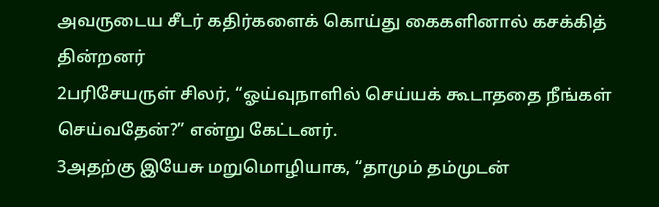அவருடைய சீடர் கதிர்களைக் கொய்து கைகளினால் கசக்கித் தின்றனர்
2பரிசேயருள் சிலர், “ஓய்வுநாளில் செய்யக் கூடாததை நீங்கள் செய்வதேன்?” என்று கேட்டனர்.
3அதற்கு இயேசு மறுமொழியாக, “தாமும் தம்முடன்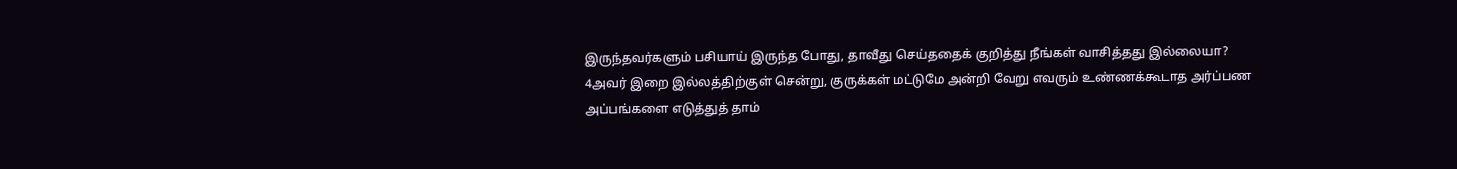இருந்தவர்களும் பசியாய் இருந்த போது, தாவீது செய்ததைக் குறித்து நீங்கள் வாசித்தது இல்லையா?
4அவர் இறை இல்லத்திற்குள் சென்று, குருக்கள் மட்டுமே அன்றி வேறு எவரும் உண்ணக்கூடாத அர்ப்பண அப்பங்களை எடுத்துத் தாம்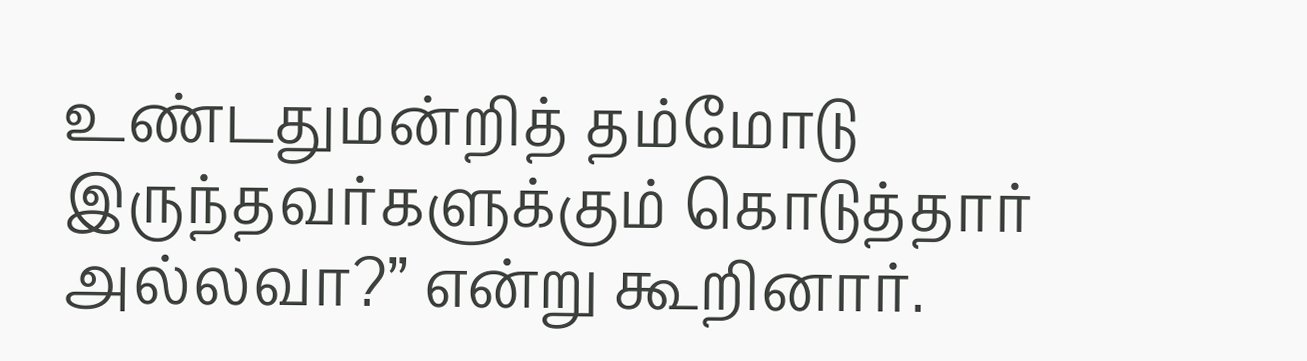உண்டதுமன்றித் தம்மோடு இருந்தவர்களுக்கும் கொடுத்தார் அல்லவா?” என்று கூறினார்.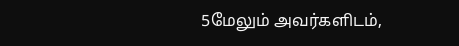5மேலும் அவர்களிடம்,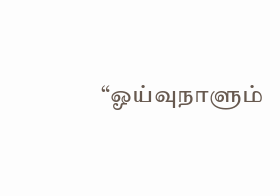“ஓய்வுநாளும்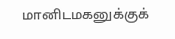மானிடமகனுக்குக்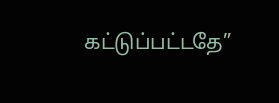கட்டுப்பட்டதே”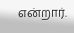என்றார்.